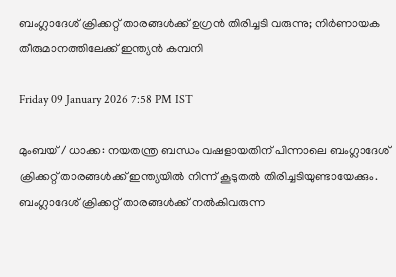ബംഗ്ലാദേശ് ക്രിക്കറ്റ് താരങ്ങള്‍ക്ക് ഉഗ്രന്‍ തിരിച്ചടി വരുന്നു; നിര്‍ണായക തീരുമാനത്തിലേക്ക് ഇന്ത്യന്‍ കമ്പനി

Friday 09 January 2026 7:58 PM IST

മുംബയ് / ധാക്ക: നയതന്ത്ര ബന്ധം വഷളായതിന് പിന്നാലെ ബംഗ്ലാദേശ് ക്രിക്കറ്റ് താരങ്ങള്‍ക്ക് ഇന്ത്യയില്‍ നിന്ന് കൂടുതല്‍ തിരിച്ചടിയുണ്ടായേക്കും. ബംഗ്ലാദേശ് ക്രിക്കറ്റ് താരങ്ങള്‍ക്ക് നല്‍കിവരുന്ന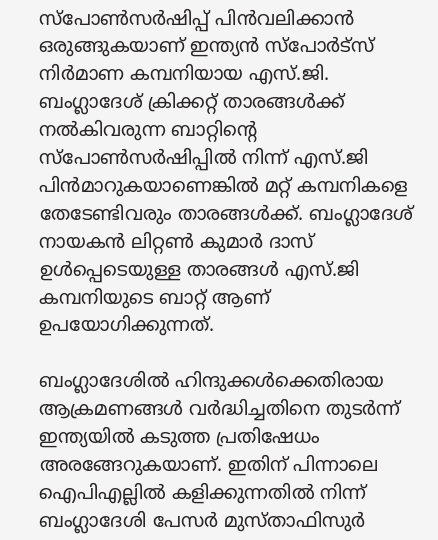സ്‌പോണ്‍സര്‍ഷിപ്പ് പിന്‍വലിക്കാന്‍ ഒരുങ്ങുകയാണ് ഇന്ത്യന്‍ സ്‌പോര്‍ട്‌സ് നിര്‍മാണ കമ്പനിയായ എസ്.ജി. ബംഗ്ലാദേശ് ക്രിക്കറ്റ് താരങ്ങള്‍ക്ക് നല്‍കിവരുന്ന ബാറ്റിന്റെ സ്‌പോണ്‍സര്‍ഷിപ്പില്‍ നിന്ന് എസ്.ജി പിന്‍മാറുകയാണെങ്കില്‍ മറ്റ് കമ്പനികളെ തേടേണ്ടിവരും താരങ്ങള്‍ക്ക്. ബംഗ്ലാദേശ് നായകന്‍ ലിറ്റണ്‍ കുമാര്‍ ദാസ് ഉള്‍പ്പെടെയുള്ള താരങ്ങള്‍ എസ്.ജി കമ്പനിയുടെ ബാറ്റ് ആണ് ഉപയോഗിക്കുന്നത്.

ബംഗ്ലാദേശില്‍ ഹിന്ദുക്കള്‍ക്കെതിരായ ആക്രമണങ്ങള്‍ വര്‍ദ്ധിച്ചതിനെ തുടര്‍ന്ന് ഇന്ത്യയില്‍ കടുത്ത പ്രതിഷേധം അരങ്ങേറുകയാണ്. ഇതിന് പിന്നാലെ ഐപിഎല്ലില്‍ കളിക്കുന്നതില്‍ നിന്ന് ബംഗ്ലാദേശി പേസര്‍ മുസ്താഫിസുര്‍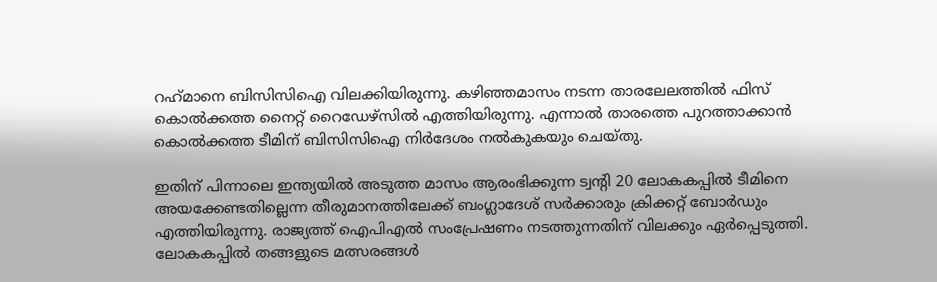റഹ്‌മാനെ ബിസിസിഐ വിലക്കിയിരുന്നു. കഴിഞ്ഞമാസം നടന്ന താരലേലത്തില്‍ ഫിസ് കൊല്‍ക്കത്ത നൈറ്റ് റൈഡേഴ്‌സില്‍ എത്തിയിരുന്നു. എന്നാല്‍ താരത്തെ പുറത്താക്കാന്‍ കൊല്‍ക്കത്ത ടീമിന് ബിസിസിഐ നിര്‍ദേശം നല്‍കുകയും ചെയ്തു.

ഇതിന് പിന്നാലെ ഇന്ത്യയില്‍ അടുത്ത മാസം ആരംഭിക്കുന്ന ട്വന്റി 20 ലോകകപ്പില്‍ ടീമിനെ അയക്കേണ്ടതില്ലെന്ന തീരുമാനത്തിലേക്ക് ബംഗ്ലാദേശ് സര്‍ക്കാരും ക്രിക്കറ്റ് ബോര്‍ഡും എത്തിയിരുന്നു. രാജ്യത്ത് ഐപിഎല്‍ സംപ്രേഷണം നടത്തുന്നതിന് വിലക്കും ഏര്‍പ്പെടുത്തി. ലോകകപ്പില്‍ തങ്ങളുടെ മത്സരങ്ങള്‍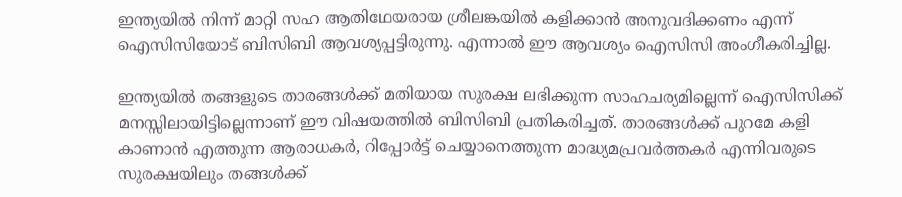ഇന്ത്യയില്‍ നിന്ന് മാറ്റി സഹ ആതിഥേയരായ ശ്രീലങ്കയില്‍ കളിക്കാന്‍ അനുവദിക്കണം എന്ന് ഐസിസിയോട് ബിസിബി ആവശ്യപ്പട്ടിരുന്നു. എന്നാല്‍ ഈ ആവശ്യം ഐസിസി അംഗീകരിച്ചില്ല.

ഇന്ത്യയില്‍ തങ്ങളുടെ താരങ്ങള്‍ക്ക് മതിയായ സുരക്ഷ ലഭിക്കുന്ന സാഹചര്യമില്ലെന്ന് ഐസിസിക്ക് മനസ്സിലായിട്ടില്ലെന്നാണ് ഈ വിഷയത്തില്‍ ബിസിബി പ്രതികരിച്ചത്. താരങ്ങള്‍ക്ക് പുറമേ കളി കാണാന്‍ എത്തുന്ന ആരാധകര്‍, റിപ്പോര്‍ട്ട് ചെയ്യാനെത്തുന്ന മാദ്ധ്യമപ്രവര്‍ത്തകര്‍ എന്നിവരുടെ സുരക്ഷയിലും തങ്ങള്‍ക്ക്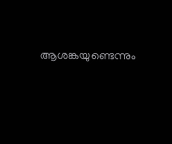ആശങ്കയുണ്ടെന്നും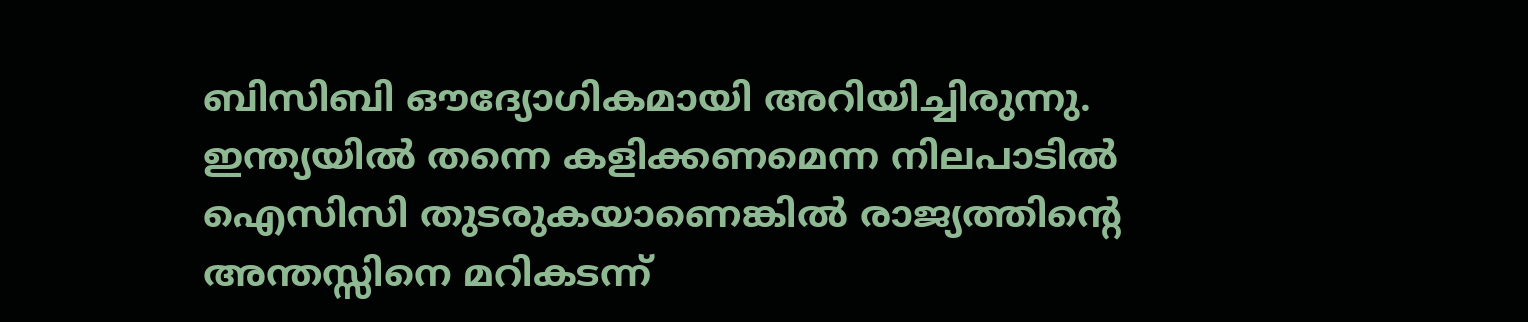ബിസിബി ഔദ്യോഗികമായി അറിയിച്ചിരുന്നു. ഇന്ത്യയില്‍ തന്നെ കളിക്കണമെന്ന നിലപാടില്‍ ഐസിസി തുടരുകയാണെങ്കില്‍ രാജ്യത്തിന്റെ അന്തസ്സിനെ മറികടന്ന്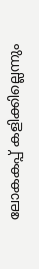ലോകകപ്പ് കളിക്കില്ലെന്നും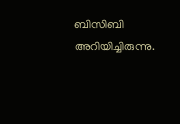ബിസിബി അറിയിച്ചിരുന്നു.